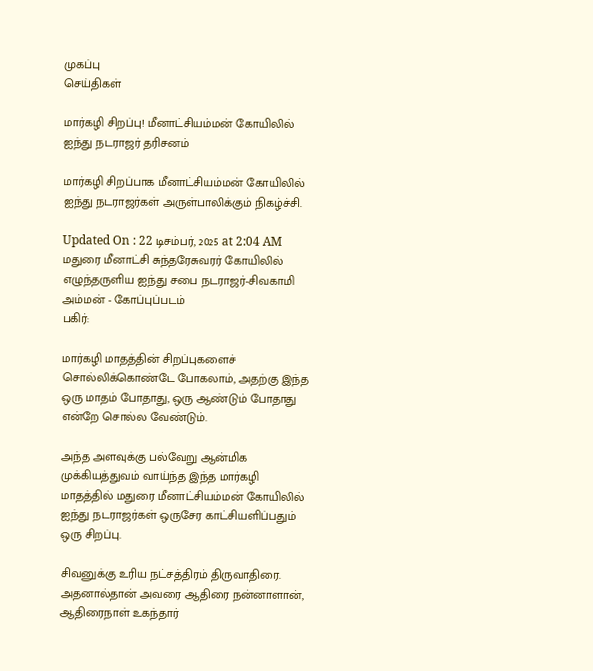முகப்பு
செய்திகள்

மார்கழி சிறப்பு! மீனாட்சியம்மன் கோயிலில் ஐந்து நடராஜர் தரிசனம்

மார்கழி சிறப்பாக மீனாட்சியம்மன் கோயிலில் ஐந்து நடராஜர்கள் அருள்பாலிக்கும் நிகழ்ச்சி.

Updated On : 22 டிசம்பர், 2025 at 2:04 AM
மதுரை மீனாட்சி சுந்தரேசுவரர் கோயிலில் எழுந்தருளிய ஐந்து சபை நடராஜர்-சிவகாமி அம்மன் - கோப்புப்படம்
பகிர்:

மார்கழி மாதத்தின் சிறப்புகளைச் சொல்லிக்கொண்டே போகலாம், அதற்கு இந்த ஒரு மாதம் போதாது, ஒரு ஆண்டும் போதாது என்றே சொல்ல வேண்டும்.

அந்த அளவுக்கு பல்வேறு ஆன்மிக முக்கியத்துவம் வாய்ந்த இந்த மார்கழி மாதத்தில் மதுரை மீனாட்சியம்மன் கோயிலில் ஐந்து நடராஜர்கள் ஒருசேர காட்சியளிப்பதும் ஒரு சிறப்பு.

சிவனுக்கு உரிய நட்சத்திரம் திருவாதிரை. அதனால்தான் அவரை ஆதிரை நன்னாளான், ஆதிரைநாள் உகந்தார்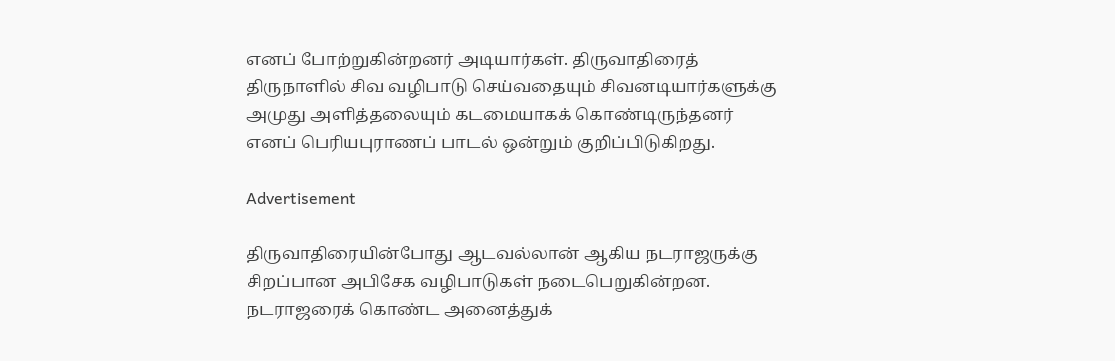எனப் போற்றுகின்றனர் அடியார்கள். திருவாதிரைத் திருநாளில் சிவ வழிபாடு செய்வதையும் சிவனடியார்களுக்கு அமுது அளித்தலையும் கடமையாகக் கொண்டிருந்தனர் எனப் பெரியபுராணப் பாடல் ஒன்றும் குறிப்பிடுகிறது.

Advertisement

திருவாதிரையின்போது ஆடவல்லான் ஆகிய நடராஜருக்கு சிறப்பான அபிசேக வழிபாடுகள் நடைபெறுகின்றன. நடராஜரைக் கொண்ட அனைத்துக்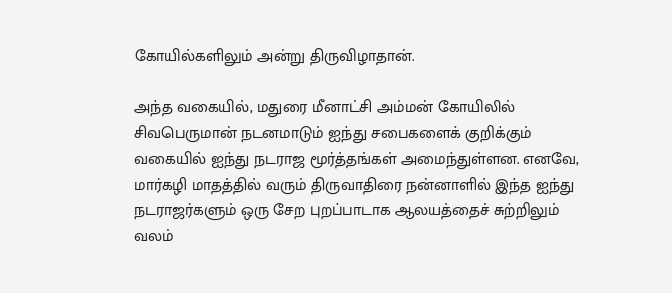கோயில்களிலும் அன்று திருவிழாதான்.

அந்த வகையில், மதுரை மீனாட்சி அம்மன் கோயிலில் சிவபெருமான் நடனமாடும் ஐந்து சபைகளைக் குறிக்கும் வகையில் ஐந்து நடராஜ மூர்த்தங்கள் அமைந்துள்ளன. எனவே, மார்கழி மாதத்தில் வரும் திருவாதிரை நன்னாளில் இந்த ஐந்து நடராஜர்களும் ஒரு சேற புறப்பாடாக ஆலயத்தைச் சுற்றிலும் வலம்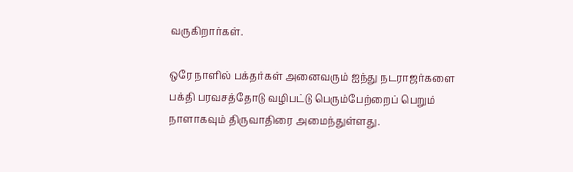வருகிறார்கள்.

ஒரே நாளில் பக்தர்கள் அனைவரும் ஐந்து நடராஜர்களை பக்தி பரவசத்தோடு வழிபட்டு பெரும்பேற்றைப் பெறும் நாளாகவும் திருவாதிரை அமைந்துள்ளது.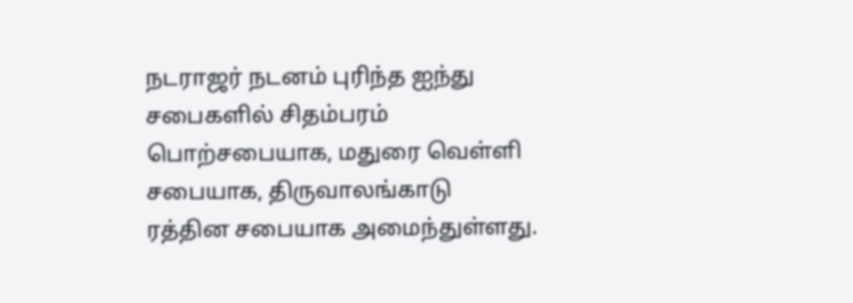நடராஜர் நடனம் புரிந்த ஐந்து சபைகளில் சிதம்பரம் பொற்சபையாக, மதுரை வெள்ளி சபையாக, திருவாலங்காடு ரத்தின சபையாக அமைந்துள்ளது.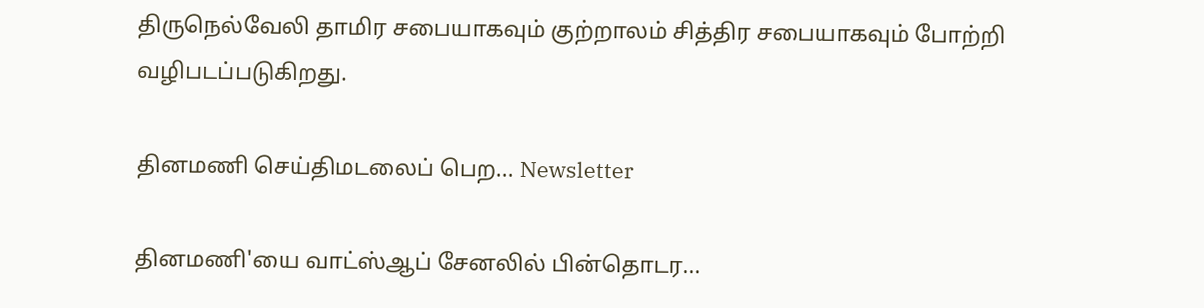திருநெல்வேலி தாமிர சபையாகவும் குற்றாலம் சித்திர சபையாகவும் போற்றி வழிபடப்படுகிறது.

தினமணி செய்திமடலைப் பெற... Newsletter

தினமணி'யை வாட்ஸ்ஆப் சேனலில் பின்தொடர...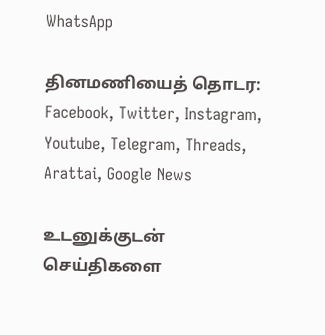WhatsApp

தினமணியைத் தொடர: Facebook, Twitter, Instagram, Youtube, Telegram, Threads, Arattai, Google News

உடனுக்குடன் செய்திகளை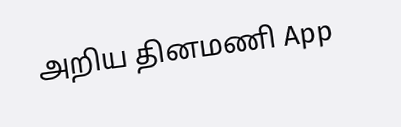அறிய தினமணி App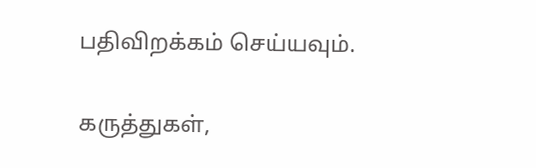பதிவிறக்கம் செய்யவும்.

கருத்துகள்,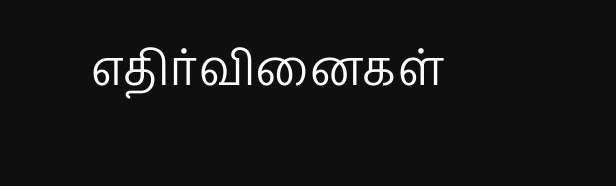எதிர்வினைகள்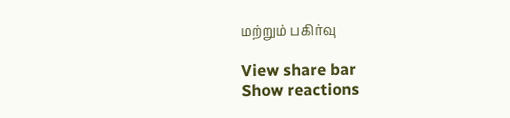மற்றும் பகிர்வு

View share bar
Show reactions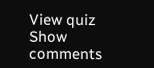View quiz
Show comments